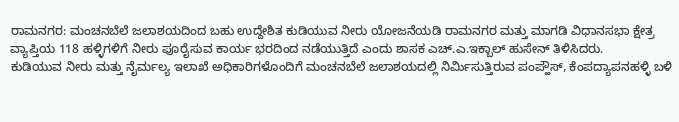ರಾಮನಗರ: ಮಂಚನಬೆಲೆ ಜಲಾಶಯದಿಂದ ಬಹು ಉದ್ದೇಶಿತ ಕುಡಿಯುವ ನೀರು ಯೋಜನೆಯಡಿ ರಾಮನಗರ ಮತ್ತು ಮಾಗಡಿ ವಿಧಾನಸಭಾ ಕ್ಷೇತ್ರ ವ್ಯಾಪ್ತಿಯ 118 ಹಳ್ಳಿಗಳಿಗೆ ನೀರು ಪೂರೈಸುವ ಕಾರ್ಯ ಭರದಿಂದ ನಡೆಯುತ್ತಿದೆ ಎಂದು ಶಾಸಕ ಎಚ್.ಎ.ಇಕ್ಬಾಲ್ ಹುಸೇನ್ ತಿಳಿಸಿದರು.
ಕುಡಿಯುವ ನೀರು ಮತ್ತು ನೈರ್ಮಲ್ಯ ಇಲಾಖೆ ಅಧಿಕಾರಿಗಳೊಂದಿಗೆ ಮಂಚನಬೆಲೆ ಜಲಾಶಯದಲ್ಲಿ ನಿರ್ಮಿಸುತ್ತಿರುವ ಪಂಪ್ಹೌಸ್, ಕೆಂಪದ್ಯಾಪನಹಳ್ಳಿ ಬಳಿ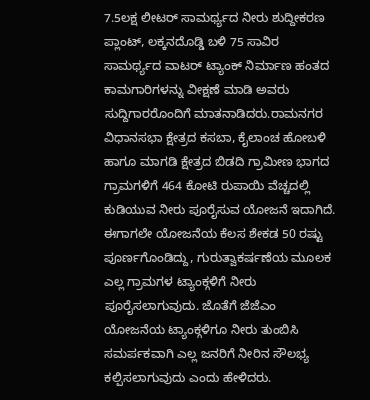7.5ಲಕ್ಷ ಲೀಟರ್ ಸಾಮರ್ಥ್ಯದ ನೀರು ಶುದ್ದೀಕರಣ ಪ್ಲಾಂಟ್, ಲಕ್ಕನದೊಡ್ಡಿ ಬಳಿ 75 ಸಾವಿರ ಸಾಮರ್ಥ್ಯದ ವಾಟರ್ ಟ್ಯಾಂಕ್ ನಿರ್ಮಾಣ ಹಂತದ ಕಾಮಗಾರಿಗಳನ್ನು ವೀಕ್ಷಣೆ ಮಾಡಿ ಅವರು ಸುದ್ದಿಗಾರರೊಂದಿಗೆ ಮಾತನಾಡಿದರು.ರಾಮನಗರ ವಿಧಾನಸಭಾ ಕ್ಷೇತ್ರದ ಕಸಬಾ, ಕೈಲಾಂಚ ಹೋಬಳಿ ಹಾಗೂ ಮಾಗಡಿ ಕ್ಷೇತ್ರದ ಬಿಡದಿ ಗ್ರಾಮೀಣ ಭಾಗದ ಗ್ರಾಮಗಳಿಗೆ 464 ಕೋಟಿ ರುಪಾಯಿ ವೆಚ್ಚದಲ್ಲಿ ಕುಡಿಯುವ ನೀರು ಪೂರೈಸುವ ಯೋಜನೆ ಇದಾಗಿದೆ. ಈಗಾಗಲೇ ಯೋಜನೆಯ ಕೆಲಸ ಶೇಕಡ 50 ರಷ್ಟು ಪೂರ್ಣಗೊಂಡಿದ್ದು, ಗುರುತ್ವಾಕರ್ಷಣೆಯ ಮೂಲಕ ಎಲ್ಲ ಗ್ರಾಮಗಳ ಟ್ಯಾಂಕ್ಗಳಿಗೆ ನೀರು ಪೂರೈಸಲಾಗುವುದು. ಜೊತೆಗೆ ಜೆಜೆಎಂ ಯೋಜನೆಯ ಟ್ಯಾಂಕ್ಗಳಿಗೂ ನೀರು ತುಂಬಿಸಿ ಸಮರ್ಪಕವಾಗಿ ಎಲ್ಲ ಜನರಿಗೆ ನೀರಿನ ಸೌಲಭ್ಯ ಕಲ್ಪಿಸಲಾಗುವುದು ಎಂದು ಹೇಳಿದರು.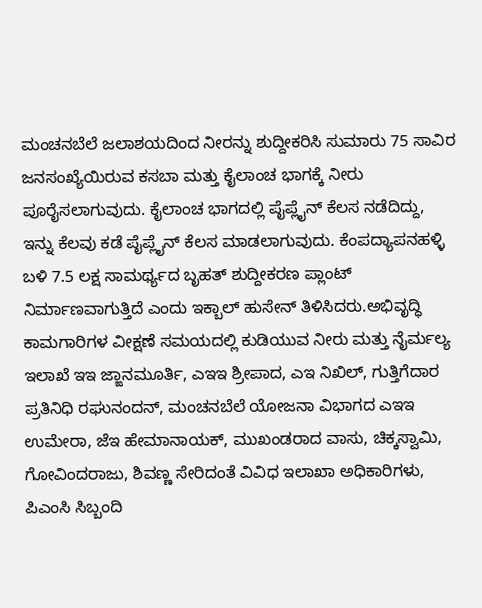ಮಂಚನಬೆಲೆ ಜಲಾಶಯದಿಂದ ನೀರನ್ನು ಶುದ್ದೀಕರಿಸಿ ಸುಮಾರು 75 ಸಾವಿರ ಜನಸಂಖ್ಯೆಯಿರುವ ಕಸಬಾ ಮತ್ತು ಕೈಲಾಂಚ ಭಾಗಕ್ಕೆ ನೀರು ಪೂರೈಸಲಾಗುವುದು. ಕೈಲಾಂಚ ಭಾಗದಲ್ಲಿ ಪೈಪ್ಲೈನ್ ಕೆಲಸ ನಡೆದಿದ್ದು, ಇನ್ನು ಕೆಲವು ಕಡೆ ಪೈಪ್ಲೈನ್ ಕೆಲಸ ಮಾಡಲಾಗುವುದು. ಕೆಂಪದ್ಯಾಪನಹಳ್ಳಿ ಬಳಿ 7.5 ಲಕ್ಷ ಸಾಮರ್ಥ್ಯದ ಬೃಹತ್ ಶುದ್ದೀಕರಣ ಪ್ಲಾಂಟ್ ನಿರ್ಮಾಣವಾಗುತ್ತಿದೆ ಎಂದು ಇಕ್ಬಾಲ್ ಹುಸೇನ್ ತಿಳಿಸಿದರು.ಅಭಿವೃದ್ಧಿ ಕಾಮಗಾರಿಗಳ ವೀಕ್ಷಣೆ ಸಮಯದಲ್ಲಿ ಕುಡಿಯುವ ನೀರು ಮತ್ತು ನೈರ್ಮಲ್ಯ ಇಲಾಖೆ ಇಇ ಜ್ಙಾನಮೂರ್ತಿ, ಎಇಇ ಶ್ರೀಪಾದ, ಎಇ ನಿಖಿಲ್, ಗುತ್ತಿಗೆದಾರ ಪ್ರತಿನಿಧಿ ರಘುನಂದನ್, ಮಂಚನಬೆಲೆ ಯೋಜನಾ ವಿಭಾಗದ ಎಇಇ ಉಮೇರಾ, ಜೆಇ ಹೇಮಾನಾಯಕ್, ಮುಖಂಡರಾದ ವಾಸು, ಚಿಕ್ಕಸ್ವಾಮಿ, ಗೋವಿಂದರಾಜು, ಶಿವಣ್ಣ ಸೇರಿದಂತೆ ವಿವಿಧ ಇಲಾಖಾ ಅಧಿಕಾರಿಗಳು, ಪಿಎಂಸಿ ಸಿಬ್ಬಂದಿ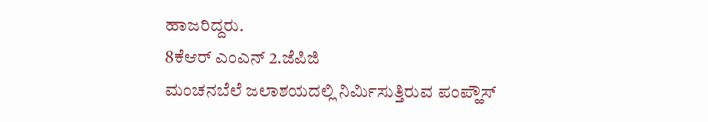ಹಾಜರಿದ್ದರು.
8ಕೆಆರ್ ಎಂಎನ್ 2.ಜೆಪಿಜಿ
ಮಂಚನಬೆಲೆ ಜಲಾಶಯದಲ್ಲಿ ನಿರ್ಮಿಸುತ್ತಿರುವ ಪಂಪ್ಹೌಸ್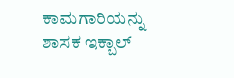ಕಾಮಗಾರಿಯನ್ನು ಶಾಸಕ ಇಕ್ಬಾಲ್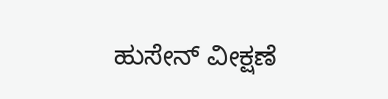ಹುಸೇನ್ ವೀಕ್ಷಣೆ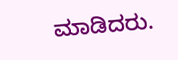ಮಾಡಿದರು.